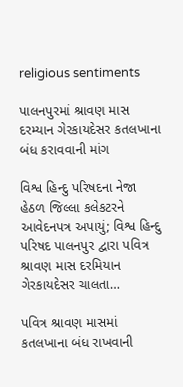religious sentiments

પાલનપુરમાં શ્રાવણ માસ દરમ્યાન ગેરકાયદેસર કતલખાના બંધ કરાવવાની માંગ

વિશ્વ હિન્દુ પરિષદના નેજા હેઠળ જિલ્લા કલેકટરને આવેદનપત્ર અપાયું; વિશ્વ હિન્દુ પરિષદ પાલનપુર દ્વારા પવિત્ર શ્રાવણ માસ દરમિયાન ગેરકાયદેસર ચાલતા…

પવિત્ર શ્રાવણ માસમાં કતલખાના બંધ રાખવાની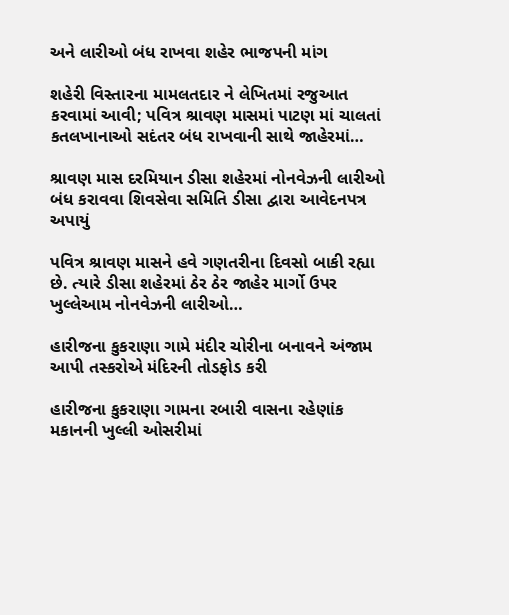અને લારીઓ બંધ રાખવા શહેર ભાજપની માંગ

શહેરી વિસ્તારના મામલતદાર ને લેખિતમાં રજુઆત કરવામાં આવી; પવિત્ર શ્રાવણ માસમાં પાટણ માં ચાલતાં કતલખાનાઓ સદંતર બંધ રાખવાની સાથે જાહેરમાં…

શ્રાવણ માસ દરમિયાન ડીસા શહેરમાં નોનવેઝની લારીઓ બંધ કરાવવા શિવસેવા સમિતિ ડીસા દ્વારા આવેદનપત્ર અપાયું

પવિત્ર શ્રાવણ માસને હવે ગણતરીના દિવસો બાકી રહ્યા છે. ત્યારે ડીસા શહેરમાં ઠેર ઠેર જાહેર માર્ગો ઉપર ખુલ્લેઆમ નોનવેઝની લારીઓ…

હારીજના કુકરાણા ગામે મંદીર ચોરીના બનાવને અંજામ આપી તસ્કરોએ મંદિરની તોડફોડ કરી

હારીજના કુકરાણા ગામના રબારી વાસના રહેણાંક મકાનની ખુલ્લી ઓસરીમાં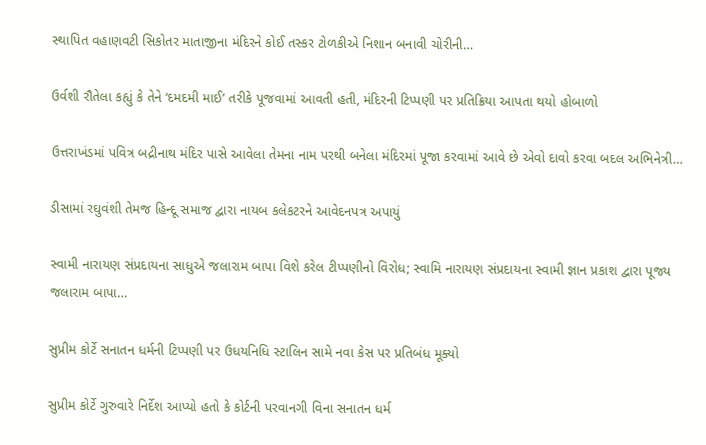સ્થાપિત વહાણવટી સિકોતર માતાજીના મંદિરને કોઈ તસ્કર ટોળકીએ નિશાન બનાવી ચોરીની…

ઉર્વશી રૌતેલા કહ્યું કે તેને ‘દમદમી માઈ’ તરીકે પૂજવામાં આવતી હતી, મંદિરની ટિપ્પણી પર પ્રતિક્રિયા આપતા થયો હોબાળો

ઉત્તરાખંડમાં પવિત્ર બદ્રીનાથ મંદિર પાસે આવેલા તેમના નામ પરથી બનેલા મંદિરમાં પૂજા કરવામાં આવે છે એવો દાવો કરવા બદલ અભિનેત્રી…

ડીસામાં રઘુવંશી તેમજ હિન્દૂ સમાજ દ્વારા નાયબ કલેકટરને આવેદનપત્ર અપાયું

સ્વામી નારાયણ સંપ્રદાયના સાધુએ જલારામ બાપા વિશે કરેલ ટીપ્પણીનો વિરોધ; સ્વામિ નારાયણ સંપ્રદાયના સ્વામી જ્ઞાન પ્રકાશ દ્વારા પૂજ્ય જલારામ બાપા…

સુપ્રીમ કોર્ટે સનાતન ધર્મની ટિપ્પણી પર ઉધયનિધિ સ્ટાલિન સામે નવા કેસ પર પ્રતિબંધ મૂક્યો

સુપ્રીમ કોર્ટે ગુરુવારે નિર્દેશ આપ્યો હતો કે કોર્ટની પરવાનગી વિના સનાતન ધર્મ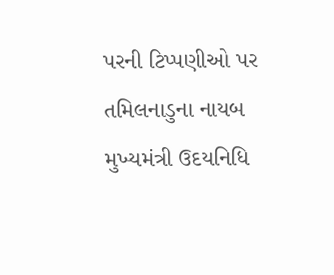પરની ટિપ્પણીઓ પર તમિલનાડુના નાયબ મુખ્યમંત્રી ઉદયનિધિ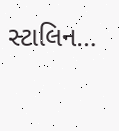સ્ટાલિન…